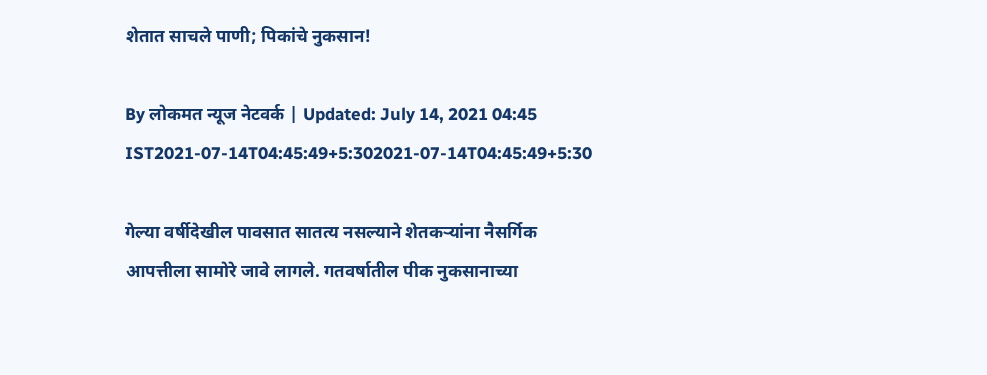शेतात साचले पाणी; पिकांचे नुकसान!

By लोकमत न्यूज नेटवर्क | Updated: July 14, 2021 04:45 IST2021-07-14T04:45:49+5:302021-07-14T04:45:49+5:30

गेल्या वर्षीदेखील पावसात सातत्य नसल्याने शेतकऱ्यांना नैसर्गिक आपत्तीला सामोरे जावे लागले. गतवर्षातील पीक नुकसानाच्या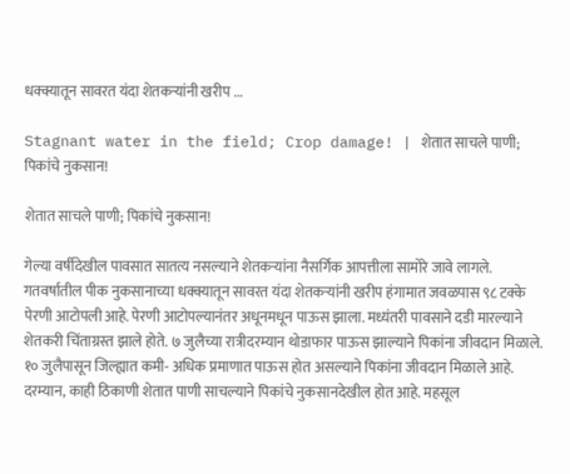धक्क्यातून सावरत यंदा शेतकऱ्यांनी खरीप ...

Stagnant water in the field; Crop damage! | शेतात साचले पाणी; पिकांचे नुकसान!

शेतात साचले पाणी; पिकांचे नुकसान!

गेल्या वर्षीदेखील पावसात सातत्य नसल्याने शेतकऱ्यांना नैसर्गिक आपत्तीला सामोरे जावे लागले. गतवर्षातील पीक नुकसानाच्या धक्क्यातून सावरत यंदा शेतकऱ्यांनी खरीप हंगामात जवळपास ९८ टक्के पेरणी आटोपली आहे. पेरणी आटोपल्यानंतर अधूनमधून पाऊस झाला. मध्यंतरी पावसाने दडी मारल्याने शेतकरी चिंताग्रस्त झाले होते. ७ जुलैच्या रात्रीदरम्यान थोडाफार पाऊस झाल्याने पिकांना जीवदान मिळाले. १० जुलैपासून जिल्ह्यात कमी- अधिक प्रमाणात पाऊस होत असल्याने पिकांना जीवदान मिळाले आहे. दरम्यान, काही ठिकाणी शेतात पाणी साचल्याने पिकांचे नुकसानदेखील होत आहे. महसूल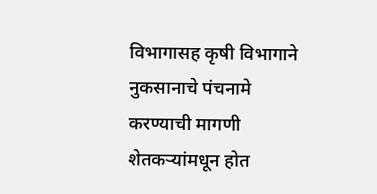विभागासह कृषी विभागाने नुकसानाचे पंचनामे करण्याची मागणी शेतकऱ्यांमधून होत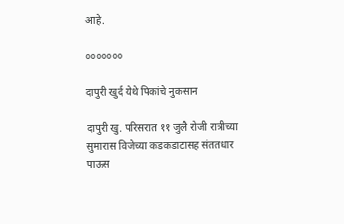आहे.

०००००००

दापुरी खुर्द येथे पिकांचे नुकसान

दापुरी खु. परिसरात ११ जुलै रोजी रात्रीच्या सुमारास विजेच्या कडकडाटासह संततधार पाऊस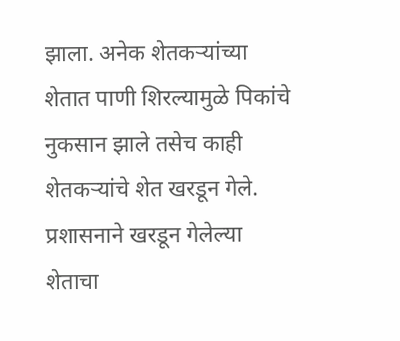झाला. अनेक शेतकऱ्यांच्या शेतात पाणी शिरल्यामुळे पिकांचे नुकसान झाले तसेच काही शेतकऱ्यांचे शेत खरडून गेले. प्रशासनाने खरडून गेलेल्या शेताचा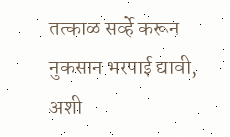तत्काळ सर्व्हे करून नुकसान भरपाई द्यावी, अशी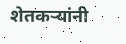शेतकऱ्यांनी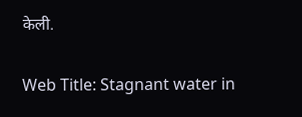केली.

Web Title: Stagnant water in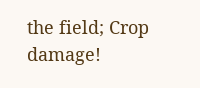the field; Crop damage!